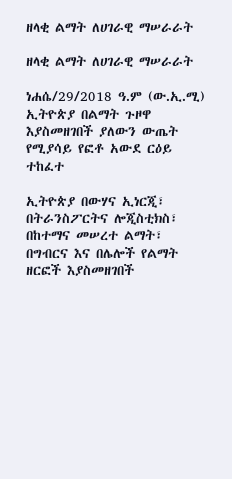ዘላቂ ልማት ለሀገራዊ ማሠራራት

ዘላቂ ልማት ለሀገራዊ ማሠራራት

ነሐሴ/29/2018 ዓ.ም (ው.ኢ.ሚ) ኢትዮጵያ በልማት ጉዞዋ እያስመዘገበች ያለውን ውጤት የሚያሳይ የፎቶ አውደ ርዕይ ተከፈተ

ኢትዮጵያ በውሃና ኢነርጂ፣ በትራንስፖርትና ሎጂስቲክስ፣ በከተማና መሠረተ ልማት፣ በግብርና እና በሌሎች የልማት ዘርፎች እያስመዘገበች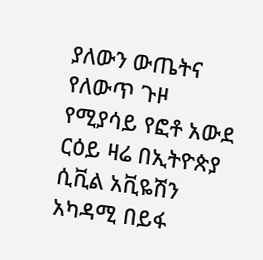ያለውን ውጤትና የለውጥ ጉዞ የሚያሳይ የፎቶ አውደ ርዕይ ዛሬ በኢትዮጵያ ሲቪል አቪዬሽን አካዳሚ በይፋ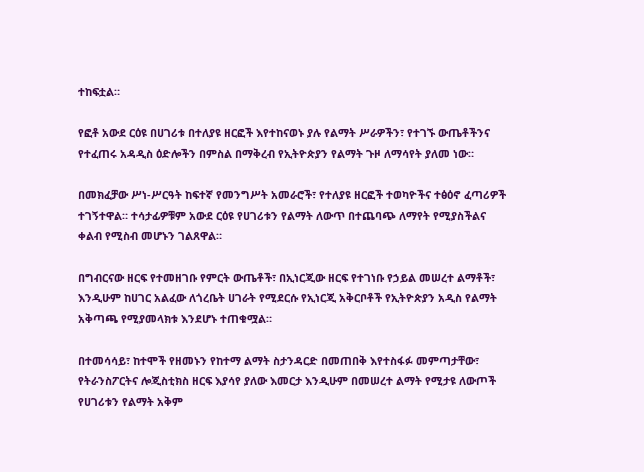ተከፍቷል።

የፎቶ አውደ ርዕዩ በሀገሪቱ በተለያዩ ዘርፎች እየተከናወኑ ያሉ የልማት ሥራዎችን፣ የተገኙ ውጤቶችንና የተፈጠሩ አዳዲስ ዕድሎችን በምስል በማቅረብ የኢትዮጵያን የልማት ጉዞ ለማሳየት ያለመ ነው።

በመክፈቻው ሥነ-ሥርዓት ከፍተኛ የመንግሥት አመራሮች፣ የተለያዩ ዘርፎች ተወካዮችና ተፅዕኖ ፈጣሪዎች ተገኝተዋል። ተሳታፊዎቹም አውደ ርዕዩ የሀገሪቱን የልማት ለውጥ በተጨባጭ ለማየት የሚያስችልና ቀልብ የሚስብ መሆኑን ገልጸዋል።

በግብርናው ዘርፍ የተመዘገቡ የምርት ውጤቶች፣ በኢነርጂው ዘርፍ የተገነቡ የኃይል መሠረተ ልማቶች፣ እንዲሁም ከሀገር አልፈው ለጎረቤት ሀገራት የሚደርሱ የኢነርጂ አቅርቦቶች የኢትዮጵያን አዲስ የልማት አቅጣጫ የሚያመላክቱ እንደሆኑ ተጠቁሟል።

በተመሳሳይ፣ ከተሞች የዘመኑን የከተማ ልማት ስታንዳርድ በመጠበቅ እየተስፋፉ መምጣታቸው፣ የትራንስፖርትና ሎጂስቲክስ ዘርፍ እያሳየ ያለው እመርታ እንዲሁም በመሠረተ ልማት የሚታዩ ለውጦች የሀገሪቱን የልማት አቅም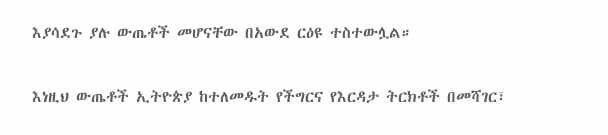እያሳደጉ ያሉ ውጤቶች መሆናቸው በአውደ ርዕዩ ተስተውሏል።

እነዚህ ውጤቶች ኢትዮጵያ ከተለመዱት የችግርና የእርዳታ ትርክቶች በመሻገር፣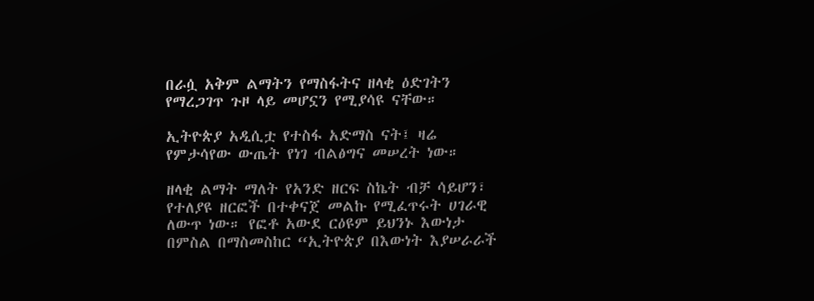በራሷ አቅም ልማትን የማስፋትና ዘላቂ ዕድገትን የማረጋገጥ ጉዞ ላይ መሆኗን የሚያሳዩ ናቸው።

ኢትዮጵያ አዲሲቷ የተስፋ አድማስ ናት፤ ዛሬ የምታሳየው ውጤት የነገ ብልፅግና መሠረት ነው።

ዘላቂ ልማት ማለት የአንድ ዘርፍ ስኬት ብቻ ሳይሆን፣ የተለያዩ ዘርፎች በተቀናጀ መልኩ የሚፈጥሩት ሀገራዊ ለውጥ ነው። የፎቶ አውደ ርዕዩም ይህንኑ እውነታ በምስል በማስመስከር “ኢትዮጵያ በእውነት እያሠራራች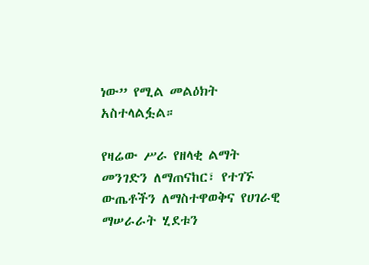ነው” የሚል መልዕክት አስተላልፏል።

የዛሬው ሥራ የዘላቂ ልማት መንገድን ለማጠናከር፣ የተገኙ ውጤቶችን ለማስተዋወቅና የሀገራዊ ማሠራራት ሂደቱን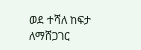ወደ ተሻለ ከፍታ ለማሸጋገር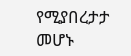የሚያበረታታ መሆኑ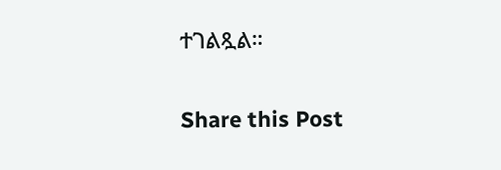ተገልጿል።

Share this Post